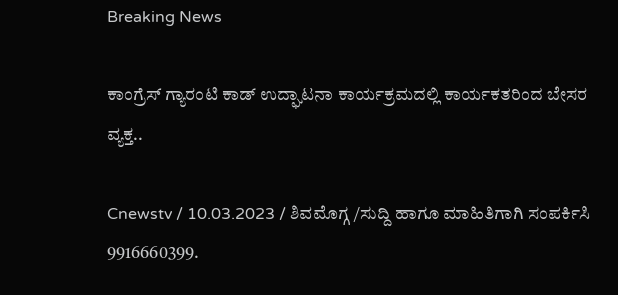Breaking News

ಕಾಂಗ್ರೆಸ್ ಗ್ಯಾರಂಟಿ ಕಾಡ್ ಉದ್ಘಾಟನಾ ಕಾರ್ಯಕ್ರಮದಲ್ಲಿ ಕಾರ್ಯಕತರಿಂದ ಬೇಸರ ವ್ಯಕ್ತ..

Cnewstv / 10.03.2023 / ಶಿವಮೊಗ್ಗ /ಸುದ್ದಿ ಹಾಗೂ ಮಾಹಿತಿಗಾಗಿ ಸಂಪರ್ಕಿಸಿ 9916660399.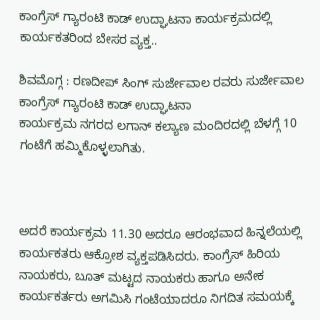ಕಾಂಗ್ರೆಸ್ ಗ್ಯಾರಂಟಿ ಕಾಡ್ ಉದ್ಘಾಟನಾ ಕಾರ್ಯಕ್ರಮದಲ್ಲಿ ಕಾರ್ಯಕತರಿಂದ ಬೇಸರ ವ್ಯಕ್ತ..

ಶಿವಮೊಗ್ಗ : ರಣದೀಪ್ ಸಿಂಗ್ ಸುರ್ಜೇವಾಲ ರವರು ಸುರ್ಜೇವಾಲ ಕಾಂಗ್ರೆಸ್ ಗ್ಯಾರಂಟಿ ಕಾಡ್ ಉದ್ಘಾಟನಾ
ಕಾರ್ಯಕ್ರಮ ನಗರದ ಲಗಾನ್ ಕಲ್ಯಾಣ ಮಂದಿರದಲ್ಲಿ ಬೆಳಗ್ಗೆ 10 ಗಂಟೆಗೆ ಹಮ್ಮಿಕೊಳ್ಳಲಾಗಿತು.



ಅದರೆ ಕಾರ್ಯಕ್ರಮ 11.30 ಅದರೂ ಆರಂಭವಾದ ಹಿನ್ನಲೆಯಲ್ಲಿ ಕಾರ್ಯಕತರು ಆಕ್ರೋಶ ವ್ಯಕ್ತಪಡಿಸಿದರು. ಕಾಂಗ್ರೆಸ್ ಹಿರಿಯ ನಾಯಕರು, ಬೂತ್ ಮಟ್ಟದ ನಾಯಕರು ಹಾಗೂ ಅನೇಕ ಕಾರ್ಯಕರ್ತರು ಅಗಮಿಸಿ ಗಂಟೆಯಾದರೂ ನಿಗದಿತ ಸಮಯಕ್ಕೆ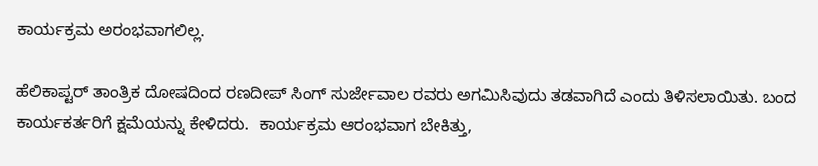ಕಾರ್ಯಕ್ರಮ ಅರಂಭವಾಗಲಿಲ್ಲ.

ಹೆಲಿಕಾಪ್ಟರ್ ತಾಂತ್ರಿಕ ದೋಷದಿಂದ ರಣದೀಪ್ ಸಿಂಗ್ ಸುರ್ಜೇವಾಲ ರವರು ಅಗಮಿಸಿವುದು ತಡವಾಗಿದೆ ಎಂದು ತಿಳಿಸಲಾಯಿತು. ಬಂದ ಕಾರ್ಯಕರ್ತರಿಗೆ ಕ್ಷಮೆಯನ್ನು ಕೇಳಿದರು.  ಕಾರ್ಯಕ್ರಮ ಆರಂಭವಾಗ ಬೇಕಿತ್ತು,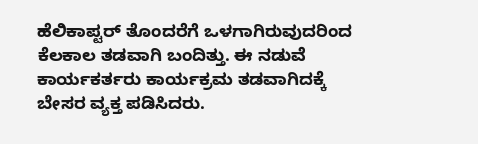ಹೆಲಿಕಾಪ್ಟರ್ ತೊಂದರೆಗೆ ಒಳಗಾಗಿರುವುದರಿಂದ ಕೆಲಕಾಲ ತಡವಾಗಿ ಬಂದಿತ್ತು. ಈ ನಡುವೆ ಕಾರ್ಯಕರ್ತರು ಕಾರ್ಯಕ್ರಮ ತಡವಾಗಿದಕ್ಕೆ ಬೇಸರ ವ್ಯಕ್ತ ಪಡಿಸಿದರು.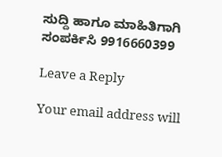ಸುದ್ದಿ ಹಾಗೂ ಮಾಹಿತಿಗಾಗಿ ಸಂಪರ್ಕಿಸಿ 9916660399

Leave a Reply

Your email address will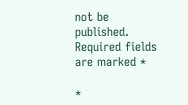not be published. Required fields are marked *

*